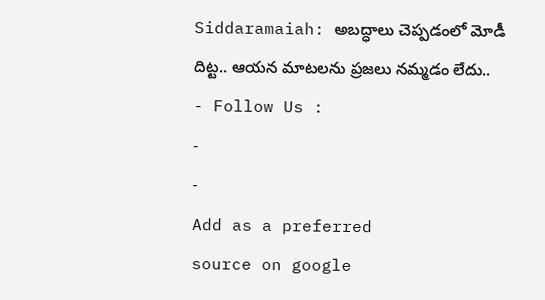Siddaramaiah: అబద్ధాలు చెప్పడంలో మోడీ దిట్ట.. ఆయన మాటలను ప్రజలు నమ్మడం లేదు..
- Follow Us :
-
-
Add as a preferred
source on google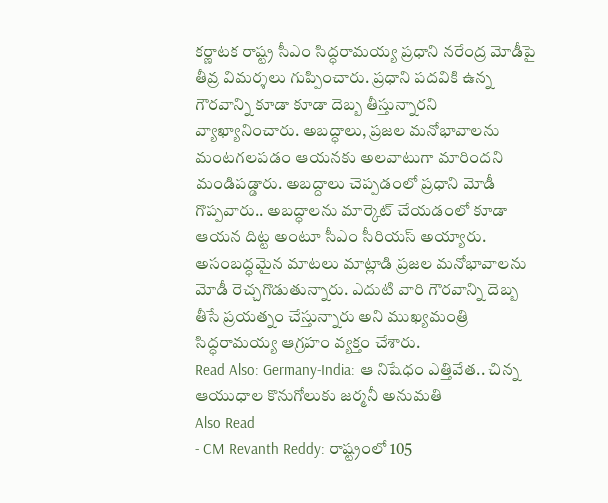కర్ణాటక రాష్ట్ర సీఎం సిద్ధరామయ్య ప్రధాని నరేంద్ర మోడీపై తీవ్ర విమర్శలు గుప్పించారు. ప్రధాని పదవికి ఉన్న గౌరవాన్ని కూడా కూడా దెబ్బ తీస్తున్నారని వ్యాఖ్యానించారు. అబద్ధాలు, ప్రజల మనోభావాలను మంటగలపడం ఆయనకు అలవాటుగా మారిందని మండిపడ్డారు. అబద్దాలు చెప్పడంలో ప్రధాని మోడీ గొప్పవారు.. అబద్ధాలను మార్కెట్ చేయడంలో కూడా ఆయన దిట్ట అంటూ సీఎం సీరియస్ అయ్యారు. అసంబద్ధమైన మాటలు మాట్లాడి ప్రజల మనోభావాలను మోడీ రెచ్చగొడుతున్నారు. ఎదుటి వారి గౌరవాన్ని దెబ్బ తీసే ప్రయత్నం చేస్తున్నారు అని ముఖ్యమంత్రి సిద్ధరామయ్య ఆగ్రహం వ్యక్తం చేశారు.
Read Also: Germany-India: ఆ నిషేధం ఎత్తివేత.. చిన్న ఆయుధాల కొనుగోలుకు జర్మనీ అనుమతి
Also Read
- CM Revanth Reddy: రాష్ట్రంలో 105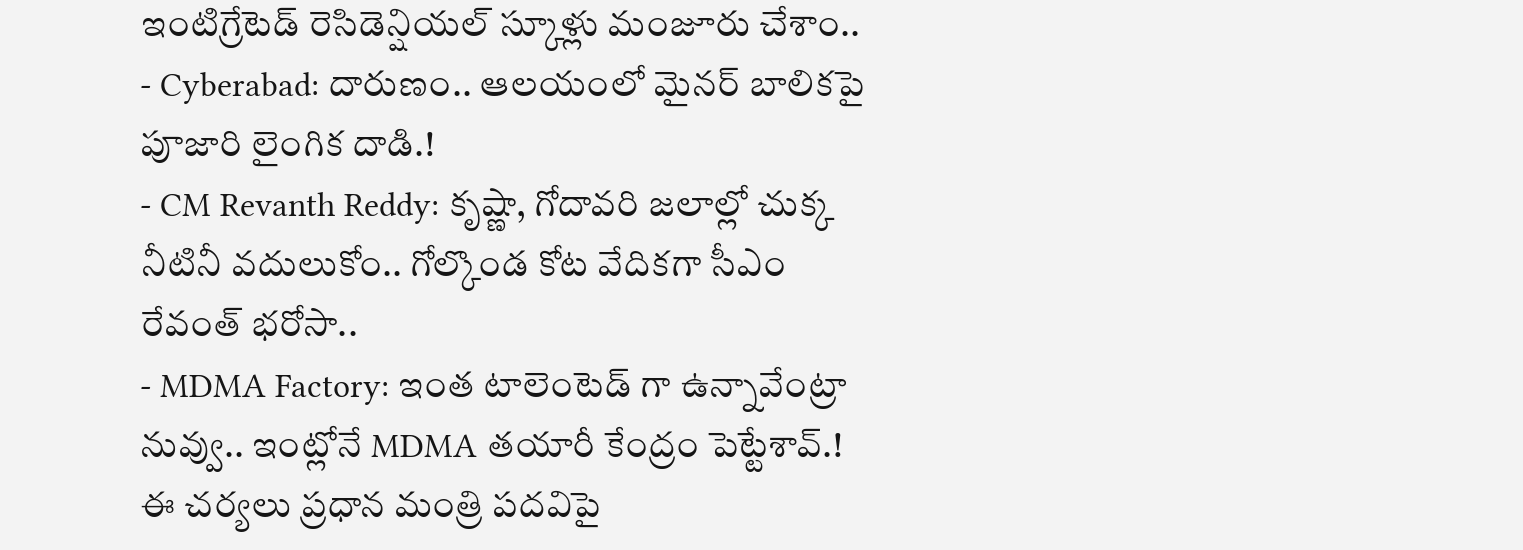ఇంటిగ్రేటెడ్ రెసిడెన్షియల్ స్కూళ్లు మంజూరు చేశాం..
- Cyberabad: దారుణం.. ఆలయంలో మైనర్ బాలికపై పూజారి లైంగిక దాడి.!
- CM Revanth Reddy: కృష్ణా, గోదావరి జలాల్లో చుక్క నీటినీ వదులుకోం.. గోల్కొండ కోట వేదికగా సీఎం రేవంత్ భరోసా..
- MDMA Factory: ఇంత టాలెంటెడ్ గా ఉన్నావేంట్రా నువ్వు.. ఇంట్లోనే MDMA తయారీ కేంద్రం పెట్టేశావ్.!
ఈ చర్యలు ప్రధాన మంత్రి పదవిపై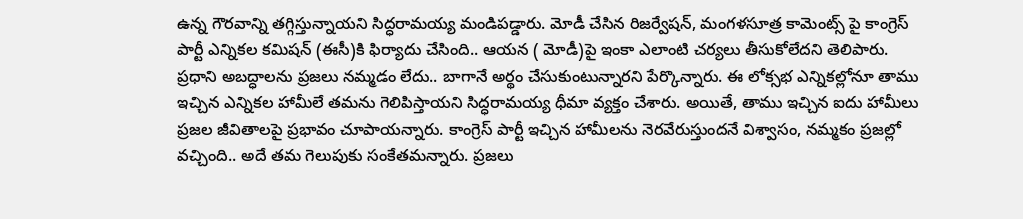ఉన్న గౌరవాన్ని తగ్గిస్తున్నాయని సిద్ధరామయ్య మండిపడ్డారు. మోడీ చేసిన రిజర్వేషన్, మంగళసూత్ర కామెంట్స్ పై కాంగ్రెస్ పార్టీ ఎన్నికల కమిషన్ (ఈసీ)కి ఫిర్యాదు చేసింది.. ఆయన ( మోడీ)పై ఇంకా ఎలాంటి చర్యలు తీసుకోలేదని తెలిపారు. ప్రధాని అబద్ధాలను ప్రజలు నమ్మడం లేదు.. బాగానే అర్థం చేసుకుంటున్నారని పేర్కొన్నారు. ఈ లోక్సభ ఎన్నికల్లోనూ తాము ఇచ్చిన ఎన్నికల హామీలే తమను గెలిపిస్తాయని సిద్ధరామయ్య ధీమా వ్యక్తం చేశారు. అయితే, తాము ఇచ్చిన ఐదు హామీలు ప్రజల జీవితాలపై ప్రభావం చూపాయన్నారు. కాంగ్రెస్ పార్టీ ఇచ్చిన హామీలను నెరవేరుస్తుందనే విశ్వాసం, నమ్మకం ప్రజల్లో వచ్చింది.. అదే తమ గెలుపుకు సంకేతమన్నారు. ప్రజలు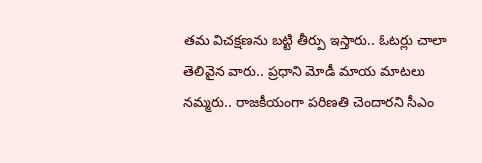తమ విచక్షణను బట్టి తీర్పు ఇస్తారు.. ఓటర్లు చాలా తెలివైన వారు.. ప్రధాని మోడీ మాయ మాటలు నమ్మరు.. రాజకీయంగా పరిణతి చెందారని సీఎం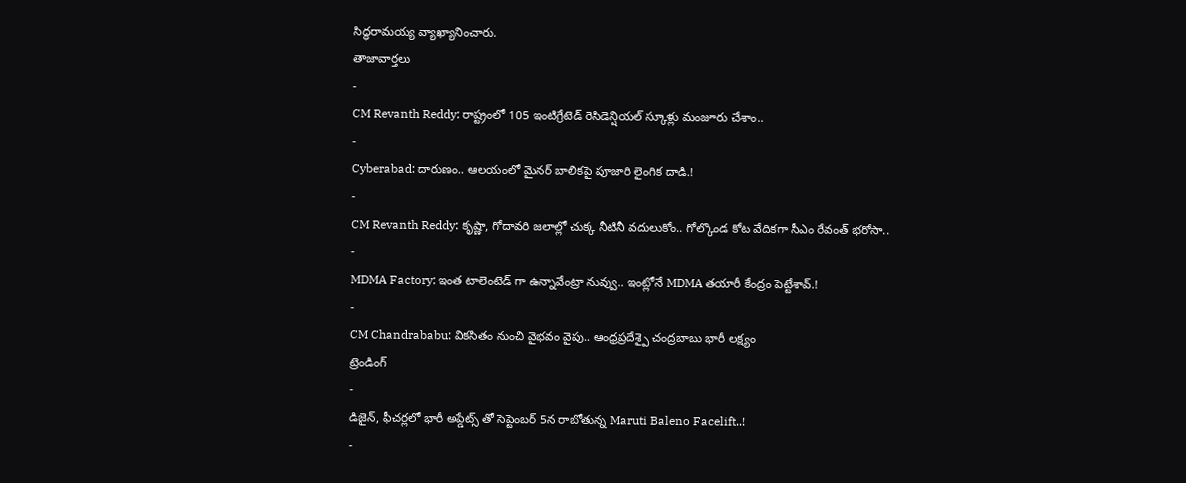సిద్ధరామయ్య వ్యాఖ్యానించారు.
తాజావార్తలు
-
CM Revanth Reddy: రాష్ట్రంలో 105 ఇంటిగ్రేటెడ్ రెసిడెన్షియల్ స్కూళ్లు మంజూరు చేశాం..
-
Cyberabad: దారుణం.. ఆలయంలో మైనర్ బాలికపై పూజారి లైంగిక దాడి.!
-
CM Revanth Reddy: కృష్ణా, గోదావరి జలాల్లో చుక్క నీటినీ వదులుకోం.. గోల్కొండ కోట వేదికగా సీఎం రేవంత్ భరోసా..
-
MDMA Factory: ఇంత టాలెంటెడ్ గా ఉన్నావేంట్రా నువ్వు.. ఇంట్లోనే MDMA తయారీ కేంద్రం పెట్టేశావ్.!
-
CM Chandrababu: వికసితం నుంచి వైభవం వైపు.. ఆంధ్రప్రదేశ్పై చంద్రబాబు భారీ లక్ష్యం
ట్రెండింగ్
-
డిజైన్, ఫీచర్లలో భారీ అప్డేట్స్ తో సెప్టెంబర్ 5న రాబోతున్న Maruti Baleno Facelift..!
-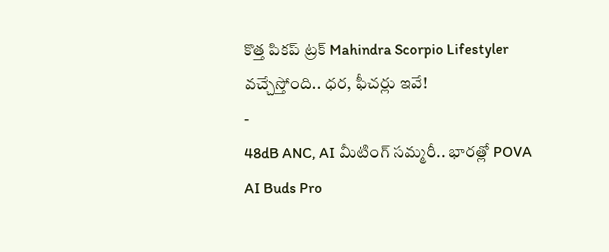కొత్త పికప్ ట్రక్ Mahindra Scorpio Lifestyler వచ్చేస్తోంది.. ధర, ఫీచర్లు ఇవే!
-
48dB ANC, AI మీటింగ్ సమ్మరీ.. భారత్లో POVA AI Buds Pro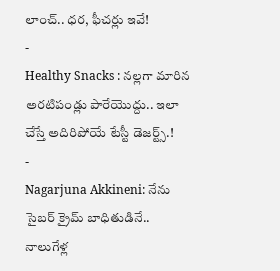లాంచ్.. ధర, ఫీచర్లు ఇవే!
-
Healthy Snacks : నల్లగా మారిన అరటిపండ్లు పారేయొద్దు.. ఇలా చేస్తే అదిరిపోయే టేస్టీ డెజర్ట్స్.!
-
Nagarjuna Akkineni: నేను సైబర్ క్రైమ్ బాధితుడినే.. నాలుగేళ్ల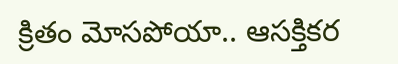క్రితం మోసపోయా.. ఆసక్తికర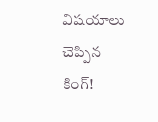విషయాలు చెప్పిన కింగ్!